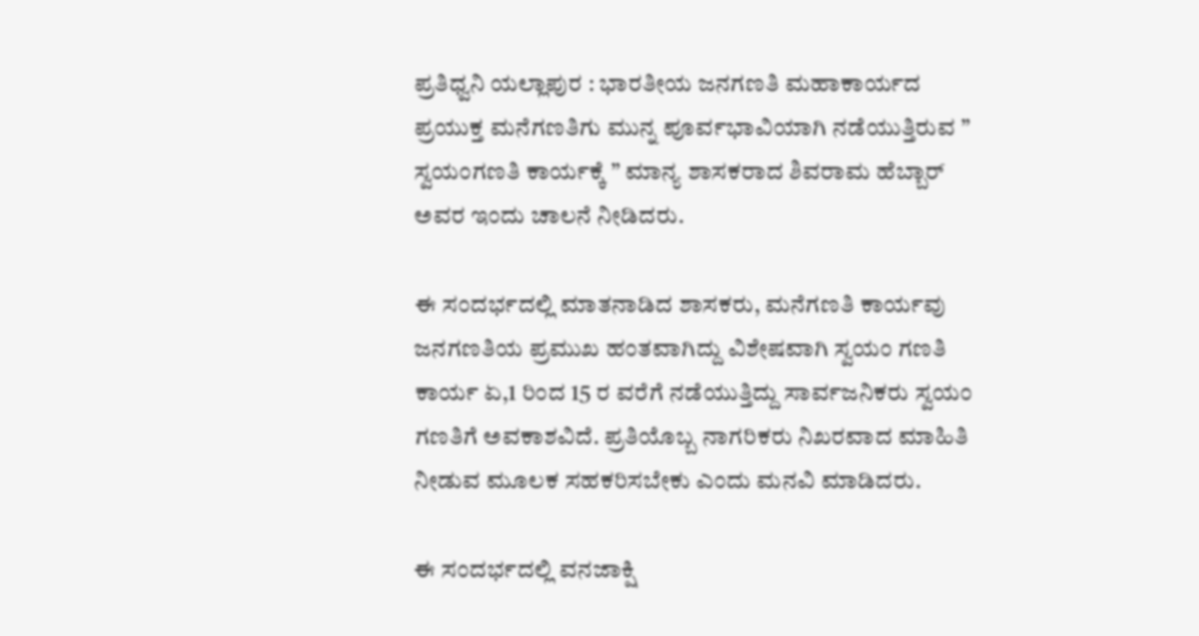ಪ್ರತಿಧ್ವನಿ ಯಲ್ಲಾಪುರ : ಭಾರತೀಯ ಜನಗಣತಿ ಮಹಾಕಾರ್ಯದ ಪ್ರಯುಕ್ತ ಮನೆಗಣತಿಗು ಮುನ್ನ ಪೂರ್ವಭಾವಿಯಾಗಿ ನಡೆಯುತ್ತಿರುವ ” ಸ್ವಯಂಗಣತಿ ಕಾರ್ಯಕ್ಕೆ ” ಮಾನ್ಯ ಶಾಸಕರಾದ ಶಿವರಾಮ ಹೆಬ್ಬಾರ್ ಅವರ ಇಂದು ಚಾಲನೆ ನೀಡಿದರು.

ಈ ಸಂದರ್ಭದಲ್ಲಿ ಮಾತನಾಡಿದ ಶಾಸಕರು, ಮನೆಗಣತಿ ಕಾರ್ಯವು ಜನಗಣತಿಯ ಪ್ರಮುಖ ಹಂತವಾಗಿದ್ದು ವಿಶೇಷವಾಗಿ ಸ್ವಯಂ ಗಣತಿ ಕಾರ್ಯ ಏ,1 ರಿಂದ 15 ರ ವರೆಗೆ ನಡೆಯುತ್ತಿದ್ದು ಸಾರ್ವಜನಿಕರು ಸ್ವಯಂ ಗಣತಿಗೆ ಅವಕಾಶವಿದೆ. ಪ್ರತಿಯೊಬ್ಬ ನಾಗರಿಕರು ನಿಖರವಾದ ಮಾಹಿತಿ ನೀಡುವ ಮೂಲಕ ಸಹಕರಿಸಬೇಕು ಎಂದು ಮನವಿ ಮಾಡಿದರು.

ಈ ಸಂದರ್ಭದಲ್ಲಿ ವನಜಾಕ್ಷಿ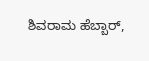ಶಿವರಾಮ ಹೆಬ್ಬಾರ್,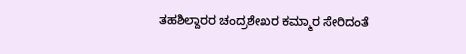ತಹಶಿಲ್ದಾರರ ಚಂದ್ರಶೇಖರ ಕಮ್ಮಾರ ಸೇರಿದಂತೆ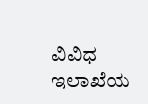ವಿವಿಧ ಇಲಾಖೆಯ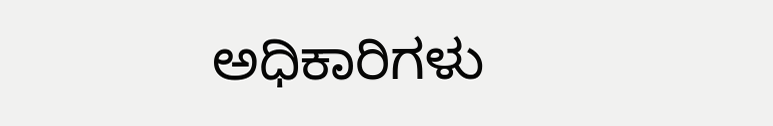ಅಧಿಕಾರಿಗಳು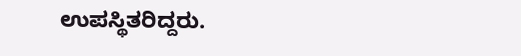ಉಪಸ್ಥಿತರಿದ್ದರು.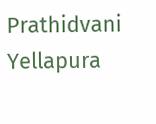Prathidvani Yellapura